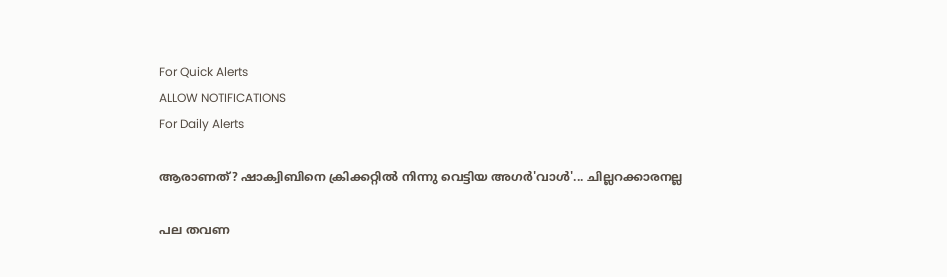For Quick Alerts
ALLOW NOTIFICATIONS
For Daily Alerts

ആരാണത്? ഷാക്വിബിനെ ക്രിക്കറ്റില്‍ നിന്നു വെട്ടിയ അഗര്‍'വാള്‍'... ചില്ലറക്കാരനല്ല

പല തവണ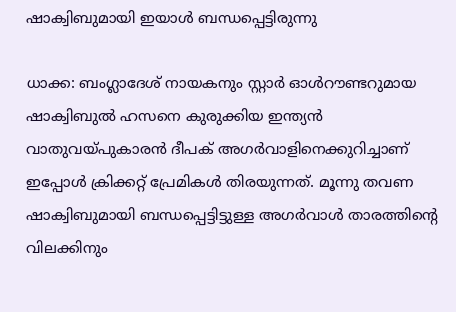ഷാക്വിബുമായി ഇയാള്‍ ബന്ധപ്പെട്ടിരുന്നു

ധാക്ക: ബംഗ്ലാദേശ് നായകനും സ്റ്റാര്‍ ഓള്‍റൗണ്ടറുമായ ഷാക്വിബുല്‍ ഹസനെ കുരുക്കിയ ഇന്ത്യന്‍ വാതുവയ്പുകാരന്‍ ദീപക് അഗര്‍വാളിനെക്കുറിച്ചാണ് ഇപ്പോള്‍ ക്രിക്കറ്റ് പ്രേമികള്‍ തിരയുന്നത്. മൂന്നു തവണ ഷാക്വിബുമായി ബന്ധപ്പെട്ടിട്ടുള്ള അഗര്‍വാള്‍ താരത്തിന്റെ വിലക്കിനും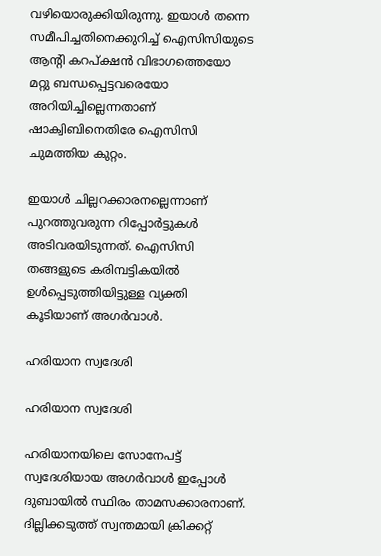വഴിയൊരുക്കിയിരുന്നു. ഇയാള്‍ തന്നെ സമീപിച്ചതിനെക്കുറിച്ച് ഐസിസിയുടെ ആന്റി കറപ്ക്ഷന്‍ വിഭാഗത്തെയോ മറ്റു ബന്ധപ്പെട്ടവരെയോ അറിയിച്ചില്ലെന്നതാണ് ഷാക്വിബിനെതിരേ ഐസിസി ചുമത്തിയ കുറ്റം.

ഇയാള്‍ ചില്ലറക്കാരനല്ലെന്നാണ് പുറത്തുവരുന്ന റിപ്പോര്‍ട്ടുകള്‍ അടിവരയിടുന്നത്. ഐസിസി തങ്ങളുടെ കരിമ്പട്ടികയില്‍ ഉള്‍പ്പെടുത്തിയിട്ടുള്ള വ്യക്തി കൂടിയാണ് അഗര്‍വാള്‍.

ഹരിയാന സ്വദേശി

ഹരിയാന സ്വദേശി

ഹരിയാനയിലെ സോനേപട്ട് സ്വദേശിയായ അഗര്‍വാള്‍ ഇപ്പോള്‍ ദുബായില്‍ സ്ഥിരം താമസക്കാരനാണ്. ദില്ലിക്കടുത്ത് സ്വന്തമായി ക്രിക്കറ്റ്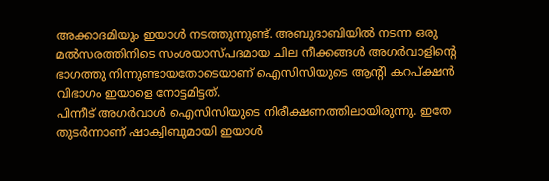അക്കാദമിയും ഇയാള്‍ നടത്തുന്നുണ്ട്. അബുദാബിയില്‍ നടന്ന ഒരു മല്‍സരത്തിനിടെ സംശയാസ്പദമായ ചില നീക്കങ്ങള്‍ അഗര്‍വാളിന്റെ ഭാഗത്തു നിന്നുണ്ടായതോടെയാണ് ഐസിസിയുടെ ആന്റി കറപ്ക്ഷന്‍ വിഭാഗം ഇയാളെ നോട്ടമിട്ടത്.
പിന്നീട് അഗര്‍വാള്‍ ഐസിസിയുടെ നിരീക്ഷണത്തിലായിരുന്നു. ഇതേ തുടര്‍ന്നാണ് ഷാക്വിബുമായി ഇയാള്‍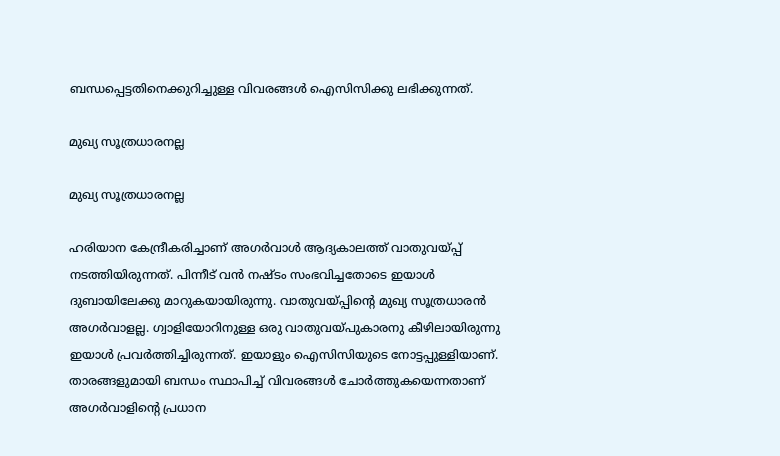ബന്ധപ്പെട്ടതിനെക്കുറിച്ചുള്ള വിവരങ്ങള്‍ ഐസിസിക്കു ലഭിക്കുന്നത്.

മുഖ്യ സൂത്രധാരനല്ല

മുഖ്യ സൂത്രധാരനല്ല

ഹരിയാന കേന്ദ്രീകരിച്ചാണ് അഗര്‍വാള്‍ ആദ്യകാലത്ത് വാതുവയ്പ്പ് നടത്തിയിരുന്നത്. പിന്നീട് വന്‍ നഷ്ടം സംഭവിച്ചതോടെ ഇയാള്‍ ദുബായിലേക്കു മാറുകയായിരുന്നു. വാതുവയ്പ്പിന്റെ മുഖ്യ സൂത്രധാരന്‍ അഗര്‍വാളല്ല. ഗ്വാളിയോറിനുള്ള ഒരു വാതുവയ്പുകാരനു കീഴിലായിരുന്നു ഇയാള്‍ പ്രവര്‍ത്തിച്ചിരുന്നത്. ഇയാളും ഐസിസിയുടെ നോട്ടപ്പുള്ളിയാണ്.
താരങ്ങളുമായി ബന്ധം സ്ഥാപിച്ച് വിവരങ്ങള്‍ ചോര്‍ത്തുകയെന്നതാണ് അഗര്‍വാളിന്റെ പ്രധാന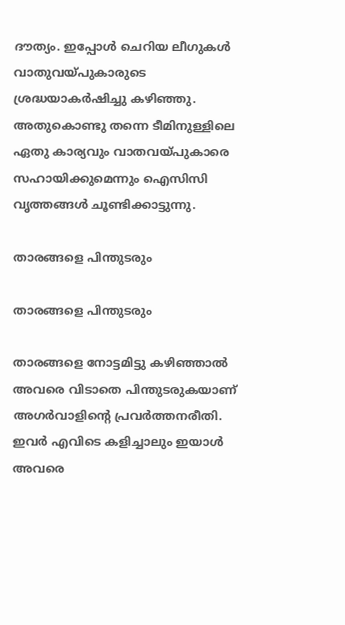ദൗത്യം. ഇപ്പോള്‍ ചെറിയ ലീഗുകള്‍ വാതുവയ്പുകാരുടെ ശ്രദ്ധയാകര്‍ഷിച്ചു കഴിഞ്ഞു. അതുകൊണ്ടു തന്നെ ടീമിനുള്ളിലെ ഏതു കാര്യവും വാതവയ്പുകാരെ സഹായിക്കുമെന്നും ഐസിസി വൃത്തങ്ങള്‍ ചൂണ്ടിക്കാട്ടുന്നു.

താരങ്ങളെ പിന്തുടരും

താരങ്ങളെ പിന്തുടരും

താരങ്ങളെ നോട്ടമിട്ടു കഴിഞ്ഞാല്‍ അവരെ വിടാതെ പിന്തുടരുകയാണ് അഗര്‍വാളിന്റെ പ്രവര്‍ത്തനരീതി. ഇവര്‍ എവിടെ കളിച്ചാലും ഇയാള്‍ അവരെ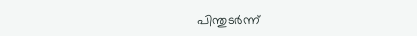പിന്തുടര്‍ന്ന്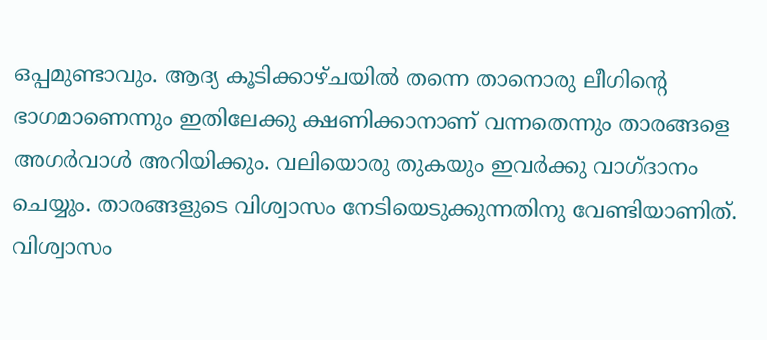ഒപ്പമുണ്ടാവും. ആദ്യ കൂടിക്കാഴ്ചയില്‍ തന്നെ താനൊരു ലീഗിന്റെ ഭാഗമാണെന്നും ഇതിലേക്കു ക്ഷണിക്കാനാണ് വന്നതെന്നും താരങ്ങളെ അഗര്‍വാള്‍ അറിയിക്കും. വലിയൊരു തുകയും ഇവര്‍ക്കു വാഗ്ദാനം ചെയ്യും. താരങ്ങളുടെ വിശ്വാസം നേടിയെടുക്കുന്നതിനു വേണ്ടിയാണിത്. വിശ്വാസം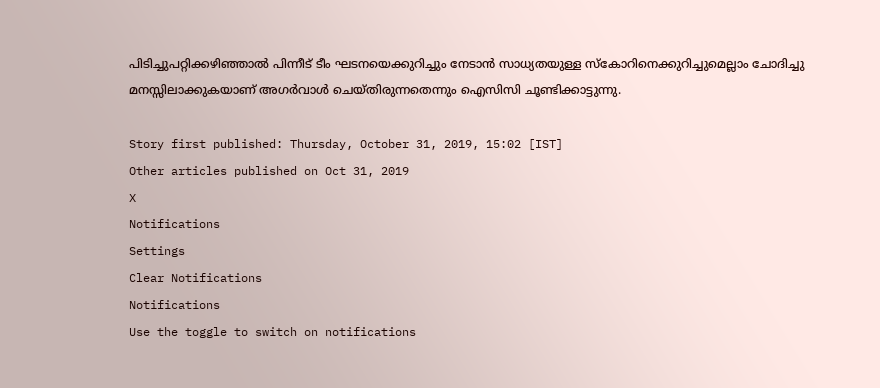പിടിച്ചുപറ്റിക്കഴിഞ്ഞാല്‍ പിന്നീട് ടീം ഘടനയെക്കുറിച്ചും നേടാന്‍ സാധ്യതയുള്ള സ്‌കോറിനെക്കുറിച്ചുമെല്ലാം ചോദിച്ചു മനസ്സിലാക്കുകയാണ് അഗര്‍വാള്‍ ചെയ്തിരുന്നതെന്നും ഐസിസി ചൂണ്ടിക്കാട്ടുന്നു.

Story first published: Thursday, October 31, 2019, 15:02 [IST]
Other articles published on Oct 31, 2019
X
Notifications
Settings
Clear Notifications
Notifications
Use the toggle to switch on notifications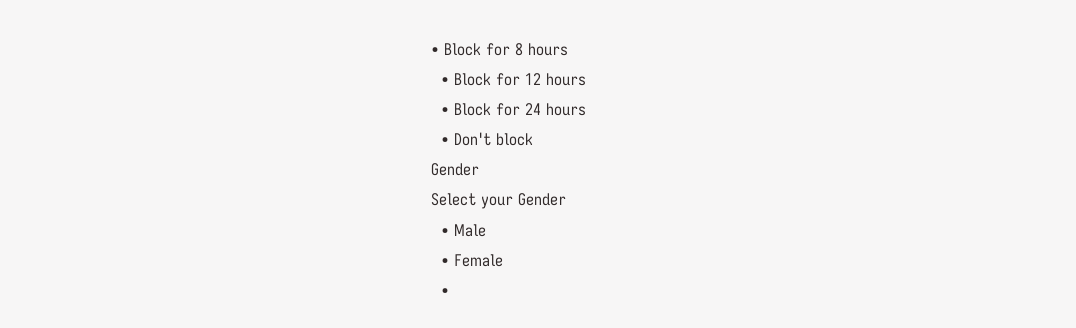• Block for 8 hours
  • Block for 12 hours
  • Block for 24 hours
  • Don't block
Gender
Select your Gender
  • Male
  • Female
  •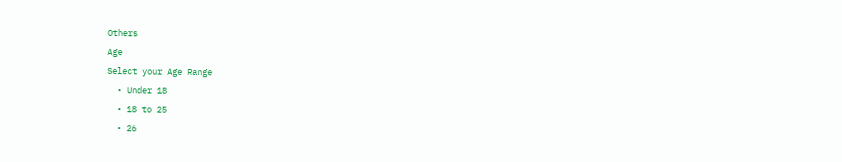Others
Age
Select your Age Range
  • Under 18
  • 18 to 25
  • 26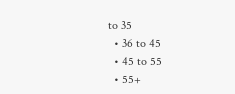to 35
  • 36 to 45
  • 45 to 55
  • 55+